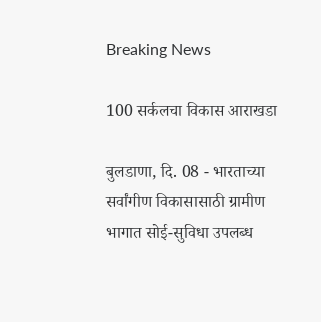Breaking News

100 सर्कलचा विकास आराखडा

बुलडाणा, दि. 08 - भारताच्या सर्वांगीण विकासासाठी ग्रामीण भागात सोई-सुविधा उपलब्ध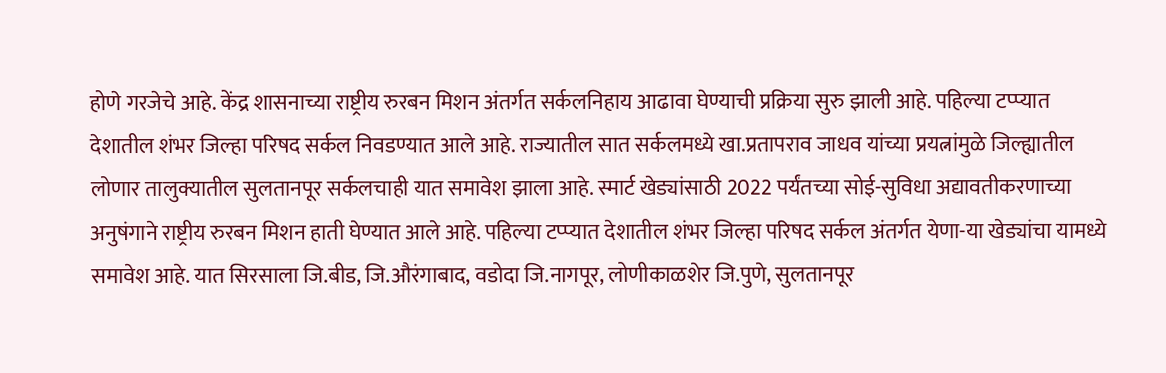होणे गरजेचे आहे. केंद्र शासनाच्या राष्ट्रीय रुरबन मिशन अंतर्गत सर्कलनिहाय आढावा घेण्याची प्रक्रिया सुरु झाली आहे. पहिल्या टप्प्यात देशातील शंभर जिल्हा परिषद सर्कल निवडण्यात आले आहे. राज्यातील सात सर्कलमध्ये खा.प्रतापराव जाधव यांच्या प्रयत्नांमुळे जिल्ह्यातील लोणार तालुक्यातील सुलतानपूर सर्कलचाही यात समावेश झाला आहे. स्मार्ट खेड्यांसाठी 2022 पर्यंतच्या सोई-सुविधा अद्यावतीकरणाच्या अनुषंगाने राष्ट्रीय रुरबन मिशन हाती घेण्यात आले आहे. पहिल्या टप्प्यात देशातील शंभर जिल्हा परिषद सर्कल अंतर्गत येणा-या खेड्यांचा यामध्ये समावेश आहे. यात सिरसाला जि.बीड, जि.औरंगाबाद, वडोदा जि.नागपूर, लोणीकाळशेर जि.पुणे, सुलतानपूर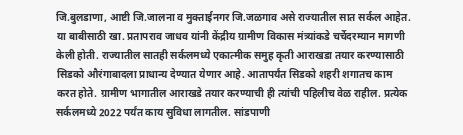जि.बुलडाणा, आष्टी जि.जालना व मुक्ताईनगर जि.जळगाव असे राज्यातील सात सर्कल आहेत. या बाबीसाठी खा. प्रतापराव जाधव यांनी केंद्रीय ग्रामीण विकास मंत्र्यांकडे चर्चेदरम्यान मागणी केली होती. राज्यातील सातही सर्कलमध्ये एकात्मीक समुह कृती आराखडा तयार करण्यासाठी सिडको औरंगाबादला प्राधान्य देण्यात येणार आहे. आतापर्यंत सिडको शहरी शगातच काम करत होते. ग्रामीण भागातील आराखडे तयार करण्याची ही त्यांची पहिलीच वेळ राहील. प्रत्येक सर्कलमध्ये 2022 पर्यंत काय सुविधा लागतील. सांडपाणी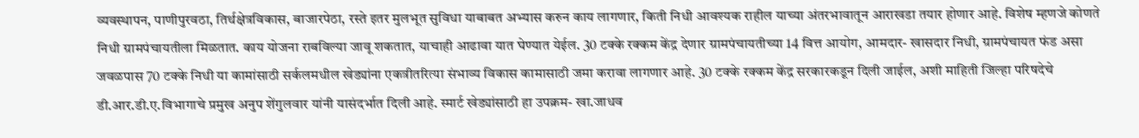व्यवस्थापन, पाणीपुरवठा, तिर्थक्षेत्रविकास, बाजारपेठा, रस्ते इतर मुलभूत सुविधा याबाबत अभ्यास करुन काय लागणार, किती निधी आवश्यक राहील याच्या अंतरभावातून आराखडा तयार होणार आहे. विशेष म्हणजे कोणते निधी ग्रामपंचायतीला मिळतात. काय योजना राबविल्या जावू शकतात, याचाही आढावा यात घेण्यात येईल. 30 टक्के रक्कम केंद्र देणार ग्रामपंचायतीच्या 14 वित्त आयोग, आमदार- खासदार निधी, ग्रामपंचायत फंड असा जवळपास 70 टक्के निधी या कामांसाठी सर्कलमधील खेड्यांना एकत्रीतरित्या संभाव्य विकास कामासाठी जमा करावा लागणार आहे. 30 टक्के रक्कम केंद्र सरकारकडून दिली जाईल, अशी माहिती जिल्हा परिषदेचे डी.आर.डी.ए.विभागाचे प्रमुख अनुप शेंगुलवार यांनी यासंदर्भात दिली आहे. स्मार्ट खेड्यांसाठी हा उपक्रम- खा.जाधव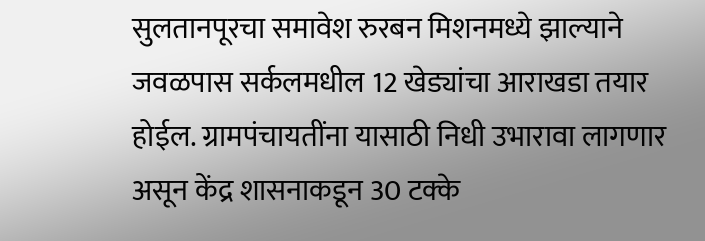सुलतानपूरचा समावेश रुरबन मिशनमध्ये झाल्याने जवळपास सर्कलमधील 12 खेड्यांचा आराखडा तयार होईल. ग्रामपंचायतींना यासाठी निधी उभारावा लागणार असून केंद्र शासनाकडून 30 टक्के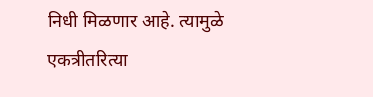निधी मिळणार आहे. त्यामुळे एकत्रीतरित्या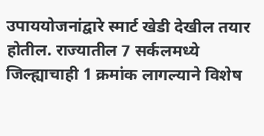उपाययोजनांद्वारे स्मार्ट खेडी देखील तयार होतील. राज्यातील 7 सर्कलमध्ये जिल्ह्याचाही 1 क्रमांक लागल्याने विशेष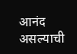आनंद असल्याची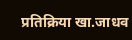प्रतिक्रिया खा.जाधव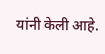यांनी केली आहे.